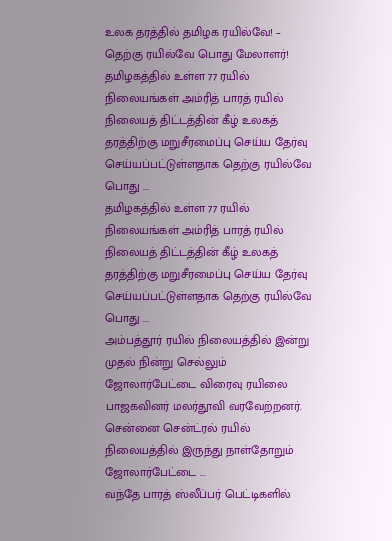உலக தரத்தில் தமிழக ரயில்வே! – தெற்கு ரயில்வே பொது மேலாளர்!
தமிழகத்தில் உள்ள 77 ரயில் நிலையங்கள் அம்ரித் பாரத் ரயில் நிலையத் திட்டத்தின் கீழ் உலகத் தரத்திற்கு மறுசீரமைப்பு செய்ய தேர்வு செய்யப்பட்டுள்ளதாக தெற்கு ரயில்வே பொது ...
தமிழகத்தில் உள்ள 77 ரயில் நிலையங்கள் அம்ரித் பாரத் ரயில் நிலையத் திட்டத்தின் கீழ் உலகத் தரத்திற்கு மறுசீரமைப்பு செய்ய தேர்வு செய்யப்பட்டுள்ளதாக தெற்கு ரயில்வே பொது ...
அம்பத்தூர் ரயில் நிலையத்தில் இன்று முதல் நின்று செல்லும் ஜோலார்பேட்டை விரைவு ரயிலை பாஜகவினர் மலர்தூவி வரவேற்றனர். சென்னை சென்ட்ரல் ரயில் நிலையத்தில் இருந்து நாள்தோறும் ஜோலார்பேட்டை ...
வந்தே பாரத் ஸ்லீப்பர் பெட்டிகளில்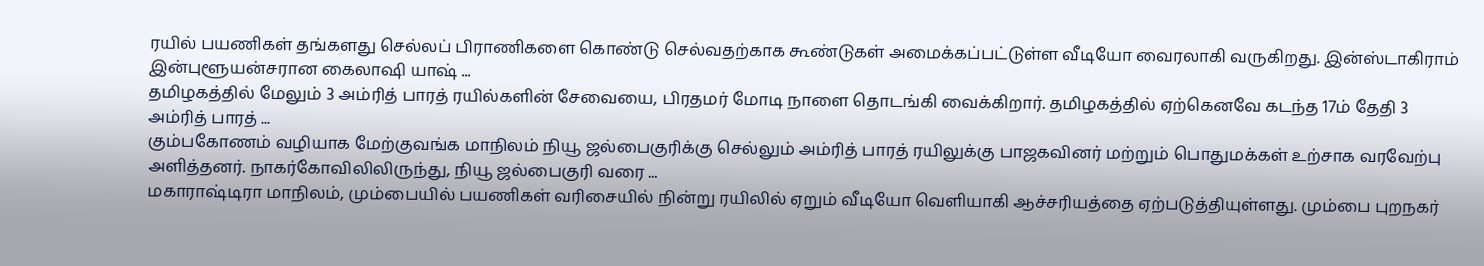ரயில் பயணிகள் தங்களது செல்லப் பிராணிகளை கொண்டு செல்வதற்காக கூண்டுகள் அமைக்கப்பட்டுள்ள வீடியோ வைரலாகி வருகிறது. இன்ஸ்டாகிராம் இன்புளூயன்சரான கைலாஷி யாஷ் ...
தமிழகத்தில் மேலும் 3 அம்ரித் பாரத் ரயில்களின் சேவையை, பிரதமர் மோடி நாளை தொடங்கி வைக்கிறார். தமிழகத்தில் ஏற்கெனவே கடந்த 17ம் தேதி 3 அம்ரித் பாரத் ...
கும்பகோணம் வழியாக மேற்குவங்க மாநிலம் நியூ ஜல்பைகுரிக்கு செல்லும் அம்ரித் பாரத் ரயிலுக்கு பாஜகவினர் மற்றும் பொதுமக்கள் உற்சாக வரவேற்பு அளித்தனர். நாகர்கோவிலிலிருந்து, நியூ ஜல்பைகுரி வரை ...
மகாராஷ்டிரா மாநிலம், மும்பையில் பயணிகள் வரிசையில் நின்று ரயிலில் ஏறும் வீடியோ வெளியாகி ஆச்சரியத்தை ஏற்படுத்தியுள்ளது. மும்பை புறநகர்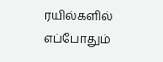ரயில்களில் எப்போதும்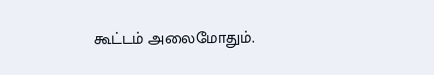கூட்டம் அலைமோதும்.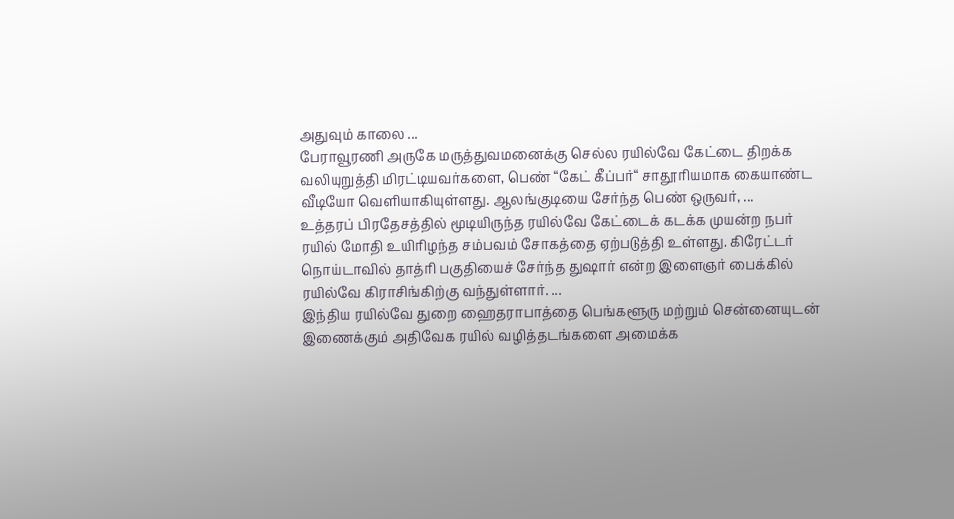அதுவும் காலை ...
பேராவூரணி அருகே மருத்துவமனைக்கு செல்ல ரயில்வே கேட்டை திறக்க வலியுறுத்தி மிரட்டியவர்களை, பெண் “கேட் கீப்பர்“ சாதூரியமாக கையாண்ட வீடியோ வெளியாகியுள்ளது. ஆலங்குடியை சேர்ந்த பெண் ஒருவர், ...
உத்தரப் பிரதேசத்தில் மூடியிருந்த ரயில்வே கேட்டைக் கடக்க முயன்ற நபர் ரயில் மோதி உயிரிழந்த சம்பவம் சோகத்தை ஏற்படுத்தி உள்ளது. கிரேட்டர் நொய்டாவில் தாத்ரி பகுதியைச் சேர்ந்த துஷார் என்ற இளைஞர் பைக்கில் ரயில்வே கிராசிங்கிற்கு வந்துள்ளார். ...
இந்திய ரயில்வே துறை ஹைதராபாத்தை பெங்களூரு மற்றும் சென்னையுடன் இணைக்கும் அதிவேக ரயில் வழித்தடங்களை அமைக்க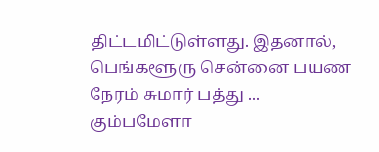திட்டமிட்டுள்ளது. இதனால், பெங்களூரு சென்னை பயண நேரம் சுமார் பத்து ...
கும்பமேளா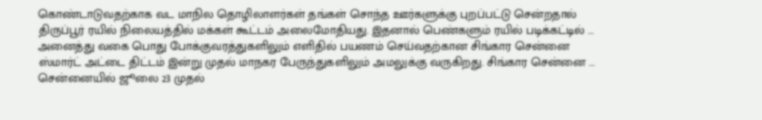கொண்டாடுவதற்காக வட மாநில தொழிலாளர்கள் தங்கள் சொந்த ஊர்களுக்கு புறப்பட்டு சென்றதால் திருப்பூர் ரயில் நிலையத்தில் மக்கள் கூட்டம் அலைமோதியது. இதனால் பெண்களும் ரயில் படிக்கட்டில் ...
அனைத்து வகை பொது போக்குவரத்துகளிலும் எளிதில் பயணம் செய்வதற்கான சிங்கார சென்னை ஸ்மார்ட் அட்டை திட்டம் இன்று முதல் மாநகர பேருந்துகளிலும் அமலுக்கு வருகிறது. சிங்கார சென்னை ...
சென்னையில் ஜூலை 23 முதல்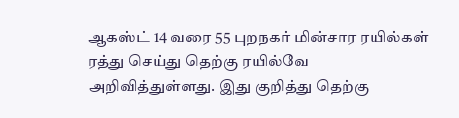ஆகஸ்ட் 14 வரை 55 புறநகர் மின்சார ரயில்கள் ரத்து செய்து தெற்கு ரயில்வே அறிவித்துள்ளது. இது குறித்து தெற்கு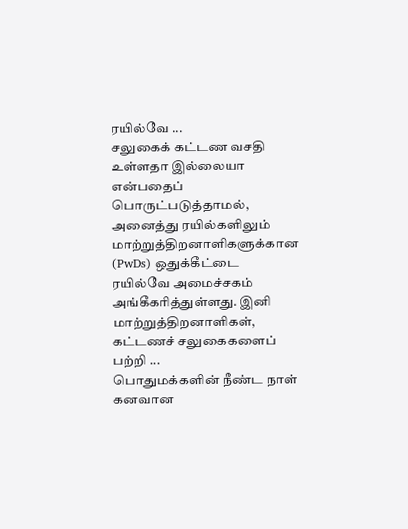ரயில்வே ...
சலுகைக் கட்டண வசதி உள்ளதா இல்லையா என்பதைப் பொருட்படுத்தாமல், அனைத்து ரயில்களிலும் மாற்றுத்திறனாளிகளுக்கான (PwDs) ஒதுக்கீட்டை ரயில்வே அமைச்சகம் அங்கீகரித்துள்ளது. இனி மாற்றுத்திறனாளிகள், கட்டணச் சலுகைகளைப் பற்றி ...
பொதுமக்களின் நீண்ட நாள் கனவான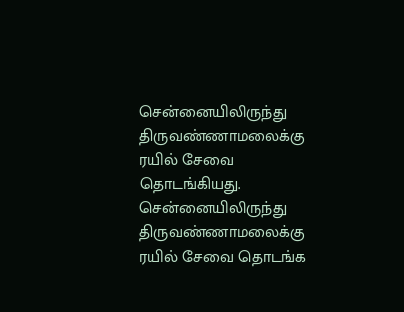சென்னையிலிருந்து திருவண்ணாமலைக்கு ரயில் சேவை தொடங்கியது. சென்னையிலிருந்து திருவண்ணாமலைக்கு ரயில் சேவை தொடங்க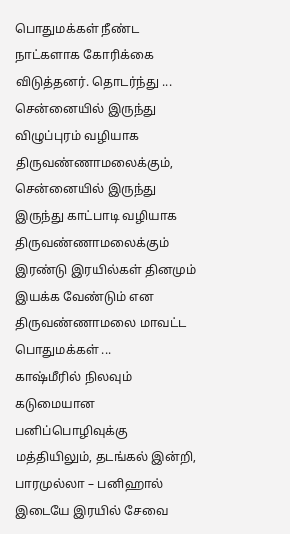பொதுமக்கள் நீண்ட நாட்களாக கோரிக்கை விடுத்தனர். தொடர்ந்து ...
சென்னையில் இருந்து விழுப்புரம் வழியாக திருவண்ணாமலைக்கும், சென்னையில் இருந்து இருந்து காட்பாடி வழியாக திருவண்ணாமலைக்கும் இரண்டு இரயில்கள் தினமும் இயக்க வேண்டும் என திருவண்ணாமலை மாவட்ட பொதுமக்கள் ...
காஷ்மீரில் நிலவும் கடுமையான பனிப்பொழிவுக்கு மத்தியிலும், தடங்கல் இன்றி, பாரமுல்லா – பனிஹால் இடையே இரயில் சேவை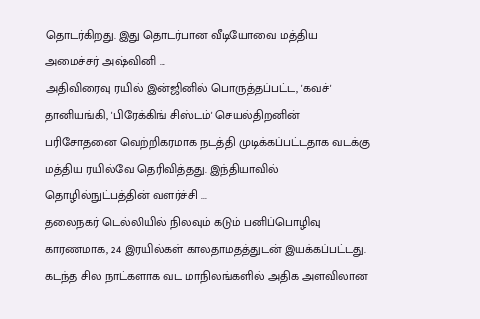தொடர்கிறது. இது தொடர்பான வீடியோவை மத்திய அமைச்சர் அஷ்வினி ...
அதிவிரைவு ரயில் இன்ஜினில் பொருத்தப்பட்ட, 'கவச்' தானியங்கி, 'பிரேக்கிங் சிஸ்டம்' செயல்திறனின் பரிசோதனை வெற்றிகரமாக நடத்தி முடிக்கப்பட்டதாக வடக்கு மத்திய ரயில்வே தெரிவித்தது. இந்தியாவில் தொழில்நுட்பத்தின் வளர்ச்சி ...
தலைநகர் டெல்லியில் நிலவும் கடும் பனிப்பொழிவு காரணமாக, 24 இரயில்கள் காலதாமதத்துடன் இயக்கப்பட்டது. கடந்த சில நாட்களாக வட மாநிலங்களில் அதிக அளவிலான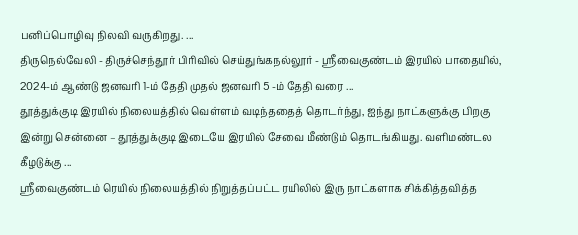பனிப்பொழிவு நிலவி வருகிறது. ...
திருநெல்வேலி - திருச்செந்தூர் பிரிவில் செய்துங்கநல்லூர் - ஸ்ரீவைகுண்டம் இரயில் பாதையில், 2024-ம் ஆண்டு ஜனவரி 1-ம் தேதி முதல் ஜனவரி 5 -ம் தேதி வரை ...
தூத்துக்குடி இரயில் நிலையத்தில் வெள்ளம் வடிந்ததைத் தொடர்ந்து, ஐந்து நாட்களுக்கு பிறகு இன்று சென்னை – தூத்துக்குடி இடையே இரயில் சேவை மீண்டும் தொடங்கியது. வளிமண்டல கீழடுக்கு ...
ஸ்ரீவைகுண்டம் ரெயில் நிலையத்தில் நிறுத்தப்பட்ட ரயிலில் இரு நாட்களாக சிக்கித்தவித்த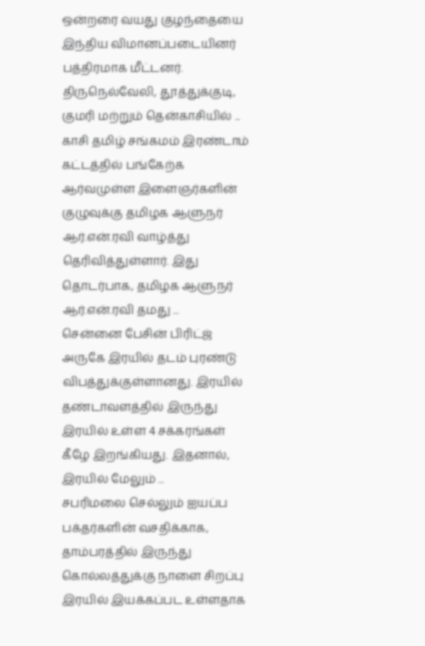ஒன்றரை வயது குழந்தையை இந்திய விமானப்படையினர் பத்திரமாக மீட்டனர். திருநெல்வேலி, தூத்துக்குடி, குமரி மற்றும் தென்காசியில் ...
காசி தமிழ் சங்கமம் இரண்டாம் கட்டத்தில் பங்கேற்க ஆர்வமுள்ள இளைஞர்களின் குழுவுக்கு தமிழக ஆளுநர் ஆர்.என்.ரவி வாழ்த்து தெரிவித்துள்ளார். இது தொடர்பாக, தமிழக ஆளுநர் ஆர்.என்.ரவி தமது ...
சென்னை பேசின் பிரிட்ஜ் அருகே இரயில் தடம் புரண்டு விபத்துக்குள்ளானது. இரயில் தண்டாவளத்தில் இருந்து இரயில் உள்ள 4 சக்கரங்கள் கீழே இறங்கியது. இதனால், இரயில் மேலும் ...
சபரிமலை செல்லும் ஐயப்ப பக்தர்களின் வசதிக்காக, தாம்பரத்தில் இருந்து கொல்லத்துக்கு நாளை சிறப்பு இரயில் இயக்கப்பட உள்ளதாக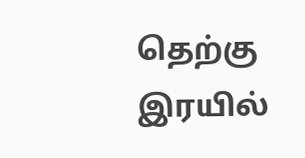தெற்கு இரயில்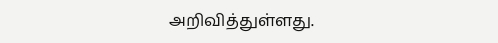அறிவித்துள்ளது.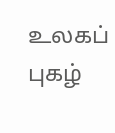உலகப் புகழ்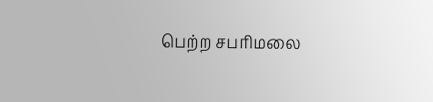பெற்ற சபரிமலை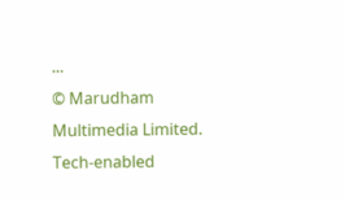...
© Marudham Multimedia Limited.
Tech-enabled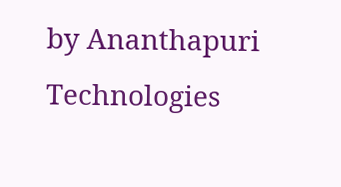by Ananthapuri Technologies